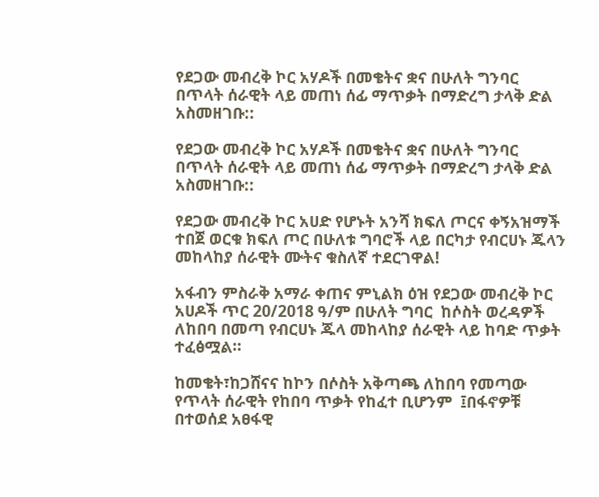የደጋው መብረቅ ኮር አሃዶች በመቄትና ቋና በሁለት ግንባር በጥላት ሰራዊት ላይ መጠነ ሰፊ ማጥቃት በማድረግ ታላቅ ድል አስመዘገቡ::

የደጋው መብረቅ ኮር አሃዶች በመቄትና ቋና በሁለት ግንባር በጥላት ሰራዊት ላይ መጠነ ሰፊ ማጥቃት በማድረግ ታላቅ ድል አስመዘገቡ::

የደጋው መብረቅ ኮር አሀድ የሆኑት አንሻ ክፍለ ጦርና ቀኝአዝማች ተበጀ ወርቁ ክፍለ ጦር በሁለቱ ግባሮች ላይ በርካታ የብርሀኑ ጁላን መከላከያ ሰራዊት ሙትና ቁስለኛ ተደርገዋል!

አፋብን ምስራቅ አማራ ቀጠና ምኒልክ ዕዝ የደጋው መብረቅ ኮር አሀዶች ጥር 20/2018 ዓ/ም በሁለት ግባር  ከሶስት ወረዳዎች  ለከበባ በመጣ የብርሀኑ ጁላ መከላከያ ሰራዊት ላይ ከባድ ጥቃት ተፈፅሟል።

ከመቄት፣ከጋሸናና ከኮን በሶስት አቅጣጫ ለከበባ የመጣው የጥላት ሰራዊት የከበባ ጥቃት የከፈተ ቢሆንም  ፤በፋኖዎቹ በተወሰደ አፀፋዊ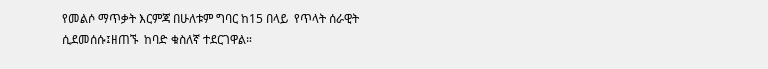የመልሶ ማጥቃት እርምጃ በሁለቱም ግባር ከ15 በላይ  የጥላት ሰራዊት ሲደመሰሱ፤ዘጠኙ  ከባድ ቁስለኛ ተደርገዋል።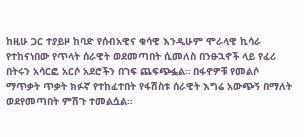ከዚሁ ጋር ተያይዞ ከባድ የሰብአዊና ቁሳዊ እንዲሁም ሞራላዊ ኪሳራ የተከናነበው የጥላት ሰራዊት ወደመጣበት ሲመለስ በንፁኋኖች ላይ የፈሪ በትሩን አሳርፎ አርሶ አደሮችን በገፍ ጨፍጭፏል። በፋኖዎቹ የመልሶ ማጥቃት ጥቃት ክፉኛ የተከፈተበት የፋሽስቱ ሰራዊት እግሬ አውጭኝ በማለት ወደየመጣበት ምሽጉ ተመልሷል።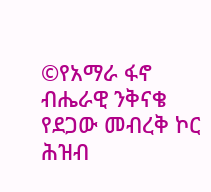©የአማራ ፋኖ ብሔራዊ ንቅናቄ የደጋው መብረቅ ኮር  ሕዝብ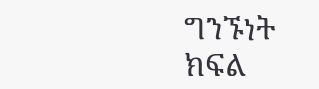ግንኙነት ክፍል